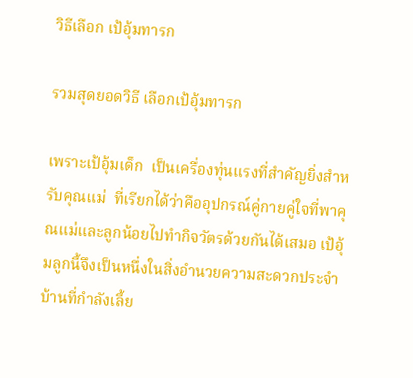วิธีเลือก เป้อุ้มทารก

รวมสุดยอดวิธี เลือกเป้อุ้มทารก

เพราะเป้อุ้มเด็ก  เป็นเครื่องทุ่นแรงที่สำคัญยิ่งสำหรับคุณแม่  ที่เรียกได้ว่าคืออุปกรณ์คู่กายคู่ใจที่พาคุณแม่และลูกน้อยไปทำกิจวัตรด้วยกันได้เสมอ เป้อุ้มลูกนี้จึงเป็นหนึ่งในสิ่งอำนวยความสะดวกประจำบ้านที่กำลังเลี้ย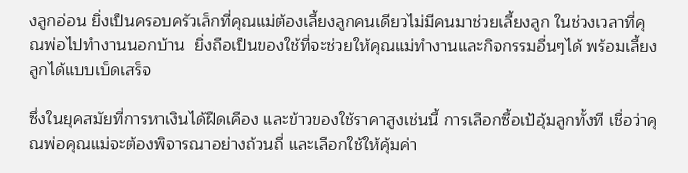งลูกอ่อน ยิ่งเป็นครอบครัวเล็กที่คุณแม่ต้องเลี้ยงลูกคนเดียวไม่มีคนมาช่วยเลี้ยงลูก ในช่วงเวลาที่คุณพ่อไปทำงานนอกบ้าน  ยิ่งถือเป็นของใช้ที่จะช่วยให้คุณแม่ทำงานและกิจกรรมอื่นๆได้ พร้อมเลี้ยงลูกได้แบบเบ็ดเสร็จ

ซึ่งในยุคสมัยที่การหาเงินได้ฝืดเคือง และข้าวของใช้ราคาสูงเช่นนี้ การเลือกซื้อเป้อุ้มลูกทั้งที เชื่อว่าคุณพ่อคุณแม่จะต้องพิจารณาอย่างถ้วนถี่ และเลือกใช้ให้คุ้มค่า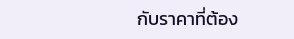กับราคาที่ต้อง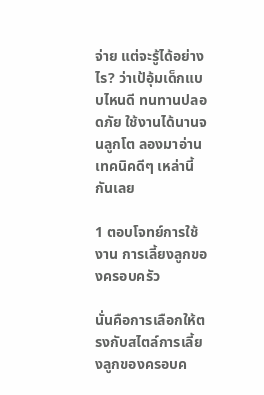จ่าย แต่จะรู้ได้อย่างไร? ว่าเป้อุ้มเด็กแบบไหนดี ทนทานปลอดภัย ใช้งานได้นานจนลูกโต ลองมาอ่านเทคนิคดีๆ เหล่านี้กันเลย

1 ตอบโจทย์การใช้งาน การเลี้ยงลูกของครอบครัว

นั่นคือการเลือกให้ตรงกับสไตล์การเลี้ยงลูกของครอบค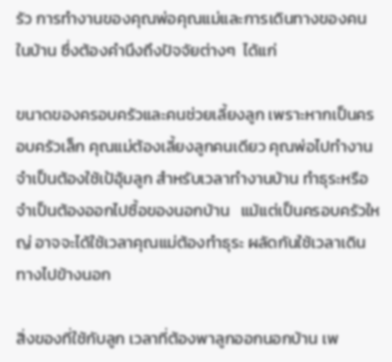รัว การทำงานของคุณพ่อคุณแม่และการเดินทางของคนในบ้าน ซึ่งต้องคำนึงถึงปัจจัยต่างๆ  ได้แก่

ขนาดของครอบครัวและคนช่วยเลี้ยงลูก เพราะหากเป็นครอบครัวเล็ก คุณแม่ต้องเลี้ยงลูกคนเดียว คุณพ่อไปทำงาน จำเป็นต้องใช้เป้อุ้มลูก สำหรับเวลาทำงานบ้าน ทำธุระหรือจำเป็นต้องออกไปซื้อของนอกบ้าน   แม้แต่เป็นครอบครัวใหญ่ อาจจะได้ใช้เวลาคุณแม่ต้องทำธุระ ผลัดกันใช้เวลาเดินทางไปข้างนอก

สิ่งของที่ใช้กับลูก เวลาที่ต้องพาลูกออกนอกบ้าน เพ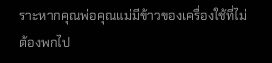ราะหากคุณพ่อคุณแม่มีข้าวของเครื่องใช้ที่ไม่ต้องพกไป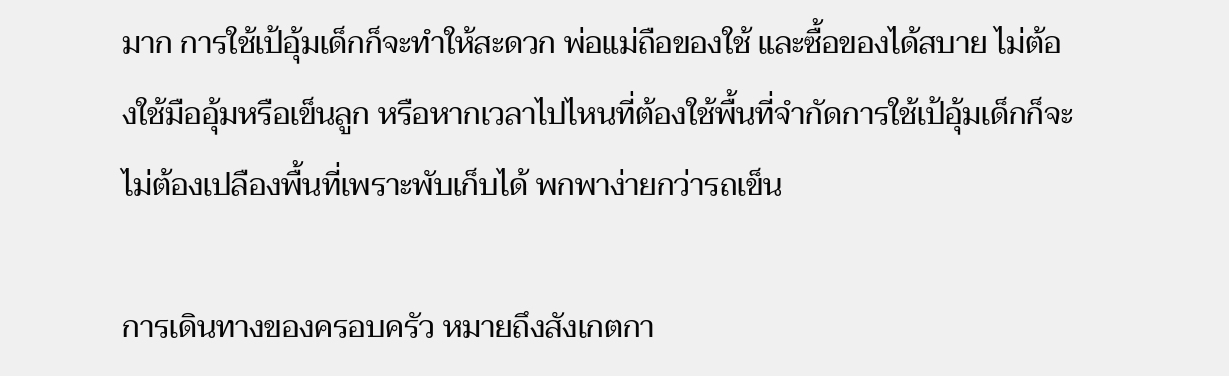มาก การใช้เป้อุ้มเด็กก็จะทำให้สะดวก พ่อแม่ถือของใช้ และซื้อของได้สบาย ไม่ต้องใช้มืออุ้มหรือเข็นลูก หรือหากเวลาไปไหนที่ต้องใช้พื้นที่จำกัดการใช้เป้อุ้มเด็กก็จะไม่ต้องเปลืองพื้นที่เพราะพับเก็บได้ พกพาง่ายกว่ารถเข็น

การเดินทางของครอบครัว หมายถึงสังเกตกา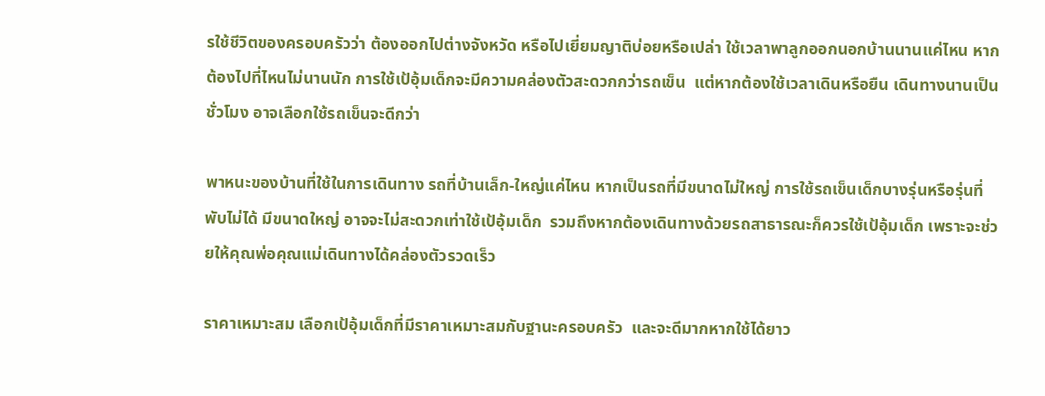รใช้ชีวิตของครอบครัวว่า ต้องออกไปต่างจังหวัด หรือไปเยี่ยมญาติบ่อยหรือเปล่า ใช้เวลาพาลูกออกนอกบ้านนานแค่ไหน หากต้องไปที่ไหนไม่นานนัก การใช้เป้อุ้มเด็กจะมีความคล่องตัวสะดวกกว่ารถเข็น  แต่หากต้องใช้เวลาเดินหรือยืน เดินทางนานเป็นชั่วโมง อาจเลือกใช้รถเข็นจะดีกว่า

พาหนะของบ้านที่ใช้ในการเดินทาง รถที่บ้านเล็ก-ใหญ่แค่ไหน หากเป็นรถที่มีขนาดไม่ใหญ่ การใช้รถเข็นเด็กบางรุ่นหรือรุ่นที่พับไม่ได้ มีขนาดใหญ่ อาจจะไม่สะดวกเท่าใช้เป้อุ้มเด็ก  รวมถึงหากต้องเดินทางด้วยรถสาธารณะก็ควรใช้เป้อุ้มเด็ก เพราะจะช่วยให้คุณพ่อคุณแม่เดินทางได้คล่องตัวรวดเร็ว

ราคาเหมาะสม เลือกเป้อุ้มเด็กที่มีราคาเหมาะสมกับฐานะครอบครัว  และจะดีมากหากใช้ได้ยาว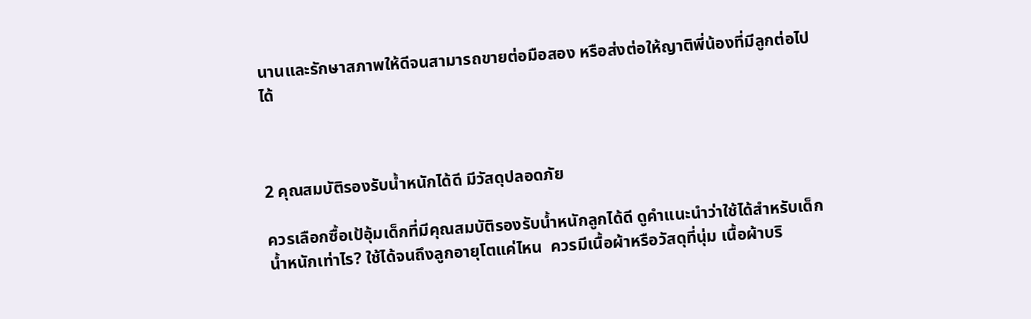นานและรักษาสภาพให้ดีจนสามารถขายต่อมือสอง หรือส่งต่อให้ญาติพี่น้องที่มีลูกต่อไปได้



2 คุณสมบัติรองรับน้ำหนักได้ดี มีวัสดุปลอดภัย

ควรเลือกซื้อเป้อุ้มเด็กที่มีคุณสมบัติรองรับน้ำหนักลูกได้ดี ดูคำแนะนำว่าใช้ได้สำหรับเด็กน้ำหนักเท่าไร? ใช้ได้จนถึงลูกอายุโตแค่ไหน  ควรมีเนื้อผ้าหรือวัสดุที่นุ่ม เนื้อผ้าบริ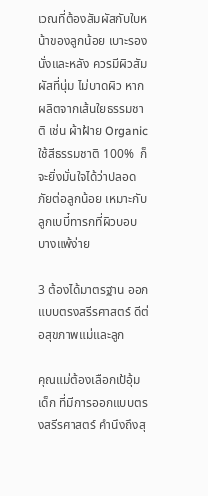เวณที่ต้องสัมผัสกับใบหน้าของลูกน้อย เบาะรองนั่งและหลัง ควรมีผิวสัมผัสที่นุ่ม ไม่บาดผิว หากผลิตจากเส้นใยธรรมชาติ เช่น ผ้าฝ้าย Organic ใช้สีธรรมชาติ 100%  ก็จะยิ่งมั่นใจได้ว่าปลอดภัยต่อลูกน้อย เหมาะกับลูกเบบี๋ทารกที่ผิวบอบบางแพ้ง่าย

3 ต้องได้มาตรฐาน ออกแบบตรงสรีรศาสตร์ ดีต่อสุขภาพแม่และลูก

คุณแม่ต้องเลือกเป้อุ้มเด็ก ที่มีการออกแบบตรงสรีรศาสตร์ คำนึงถึงสุ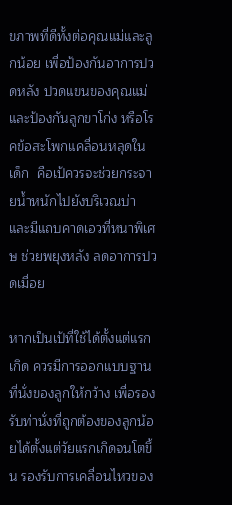ขภาพที่ดีทั้งต่อคุณแม่และลูกน้อย เพื่อป้องกันอาการปวดหลัง ปวดแขนของคุณแม่ และป้องกันลูกขาโก่ง หรือโรคข้อสะโพกแคลื่อนหลุดในเด็ก  คือเป้ควรจะช่วยกระจายน้ำหนักไปยังบริเวณบ่า และมีแถบคาดเอวที่หนาพิเศษ ช่วยพยุงหลัง ลดอาการปวดเมื่อย

หากเป็นเป้ที่ใช้ได้ตั้งแต่แรกเกิด ควรมีการออกแบบฐานที่นั่งของลูกให้กว้าง เพื่อรองรับท่านั่งที่ถูกต้องของลูกน้อยได้ตั้งแต่วัยแรกเกิดจนโตขึ้น รองรับการเคลื่อนไหวของ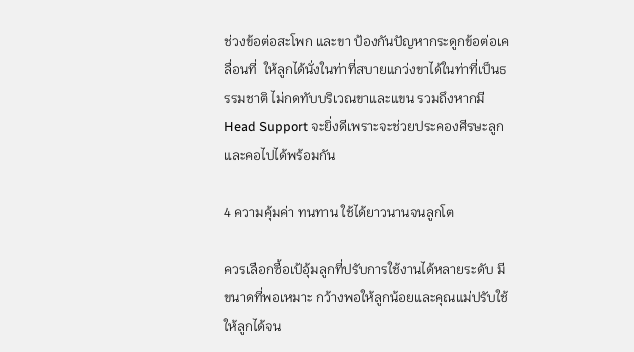ช่วงข้อต่อสะโพก และขา ป้องกันปัญหากระดูกข้อต่อเคลื่อนที่  ให้ลูกได้นั่งในท่าที่สบายแกว่งขาได้ในท่าที่เป็นธรรมชาติ ไม่กดทับบริเวณขาและแขน รวมถึงหากมี Head Support จะยิ่งดีเพราะจะช่วยประคองศีรษะลูกและคอไปได้พร้อมกัน

4 ความคุ้มค่า ทนทาน ใช้ได้ยาวนานจนลูกโต

ควรเลือกซื้อเป้อุ้มลูกที่ปรับการใช้งานได้หลายระดับ มีขนาดที่พอเหมาะ กว้างพอให้ลูกน้อยและคุณแม่ปรับใช้ให้ลูกได้จน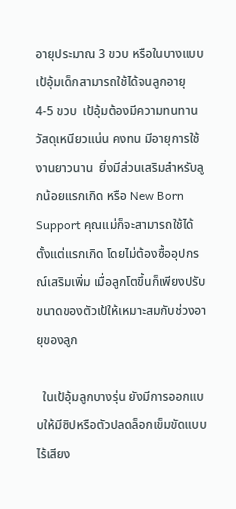อายุประมาณ 3 ขวบ หรือในบางแบบเป้อุ้มเด็กสามารถใช้ได้จนลูกอายุ 4-5 ขวบ  เป้อุ้มต้องมีความทนทาน วัสดุเหนียวแน่น คงทน มีอายุการใช้งานยาวนาน  ยิ่งมีส่วนเสริมสำหรับลูกน้อยแรกเกิด หรือ New Born Support คุณแม่ก็จะสามารถใช้ได้ตั้งแต่แรกเกิด โดยไม่ต้องซื้ออุปกรณ์เสริมเพิ่ม เมื่อลูกโตขึ้นก็เพียงปรับขนาดของตัวเป้ให้เหมาะสมกับช่วงอายุของลูก

  ในเป้อุ้มลูกบางรุ่น ยังมีการออกแบบให้มีซิปหรือตัวปลดล็อกเข็มขัดแบบไร้เสียง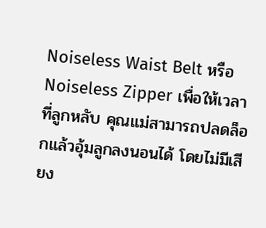Noiseless Waist Belt หรือ Noiseless Zipper เพื่อให้เวลาที่ลูกหลับ คุณแม่สามารถปลดล็อกแล้วอุ้มลูกลงนอนได้ โดยไม่มีเสียง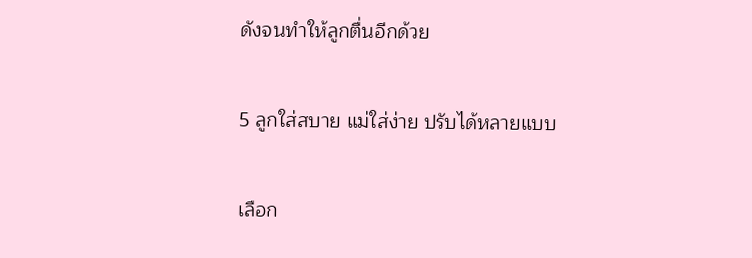ดังจนทำให้ลูกตื่นอีกด้วย

5 ลูกใส่สบาย แม่ใส่ง่าย ปรับได้หลายแบบ

เลือก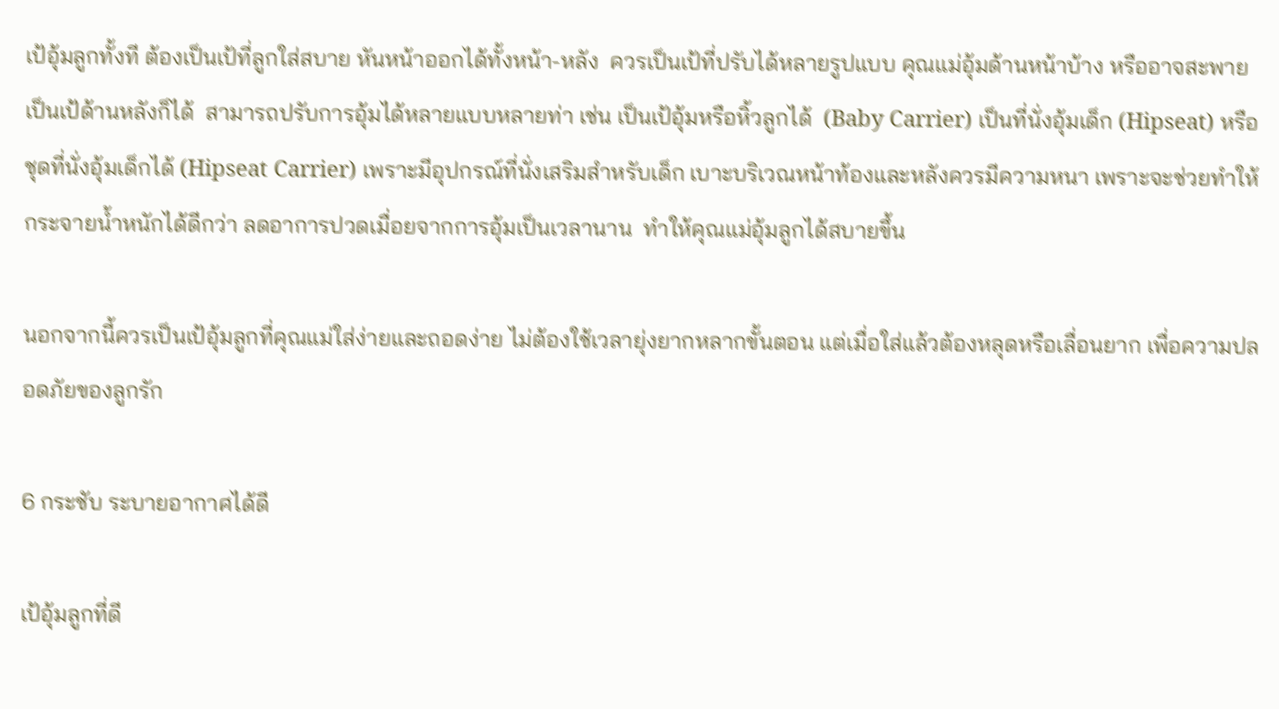เป้อุ้มลูกทั้งที ต้องเป็นเป้ที่ลูกใส่สบาย หันหน้าออกได้ทั้งหน้า-หลัง  ควรเป็นเป้ที่ปรับได้หลายรูปแบบ คุณแม่อุ้มด้านหน้าบ้าง หรืออาจสะพายเป็นเป้ด้านหลังก็ได้  สามารถปรับการอุ้มได้หลายแบบหลายท่า เช่น เป็นเป้อุ้มหรือหิ้วลูกได้  (Baby Carrier) เป็นที่นั่งอุ้มเด็ก (Hipseat) หรือชุดที่นั่งอุ้มเด็กได้ (Hipseat Carrier) เพราะมีอุปกรณ์ที่นั่งเสริมสำหรับเด็ก เบาะบริเวณหน้าท้องและหลังควรมีความหนา เพราะจะช่วยทำให้กระจายน้ำหนักได้ดีกว่า ลดอาการปวดเมื่อยจากการอุ้มเป็นเวลานาน  ทำให้คุณแม่อุ้มลูกได้สบายขึ้น

นอกจากนี้ควรเป็นเป้อุ้มลูกที่คุณแม่ใส่ง่ายและถอดง่าย ไม่ต้องใช้เวลายุ่งยากหลากขั้นตอน แต่เมื่อใส่แล้วต้องหลุดหรือเลื่อนยาก เพื่อความปลอดภัยของลูกรัก

6 กระชับ ระบายอากาศได้ดี

เป้อุ้มลูกที่ดี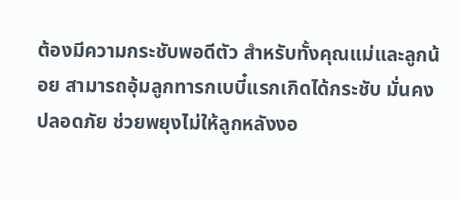ต้องมีความกระชับพอดีตัว สำหรับทั้งคุณแม่และลูกน้อย สามารถอุ้มลูกทารกเบบี๋แรกเกิดได้กระชับ มั่นคงปลอดภัย ช่วยพยุงไม่ให้ลูกหลังงอ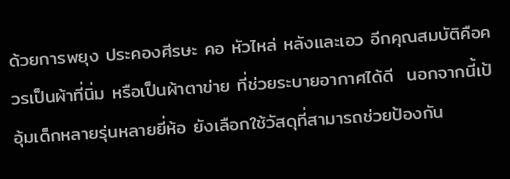ด้วยการพยุง ประคองศีรษะ คอ หัวไหล่ หลังและเอว อีกคุณสมบัติคือควรเป็นผ้าที่นิ่ม หรือเป็นผ้าตาข่าย ที่ช่วยระบายอากาศได้ดี  นอกจากนี้เป้อุ้มเด็กหลายรุ่นหลายยี่ห้อ ยังเลือกใช้วัสดุที่สามารถช่วยป้องกัน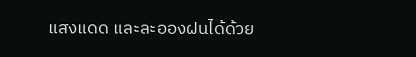แสงแดด และละอองฝนได้ด้วย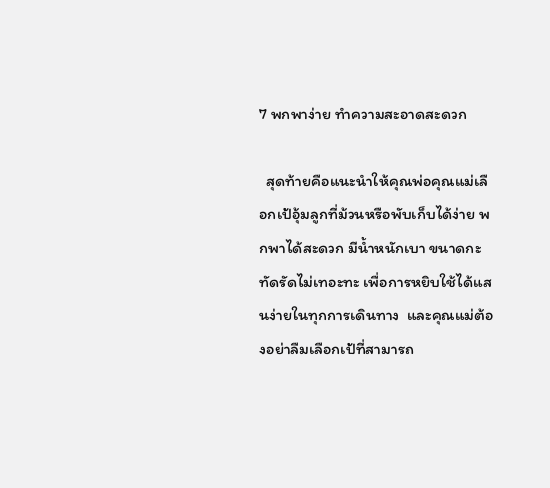7 พกพาง่าย ทำความสะอาดสะดวก

  สุดท้ายคือแนะนำให้คุณพ่อคุณแม่เลือกเป้อุ้มลูกที่ม้วนหรือพับเก็บได้ง่าย พกพาได้สะดวก มีน้ำหนักเบา ขนาดกะทัดรัดไม่เทอะทะ เพื่อการหยิบใช้ได้แสนง่ายในทุกการเดินทาง  และคุณแม่ต้องอย่าลืมเลือกเป้ที่สามารถ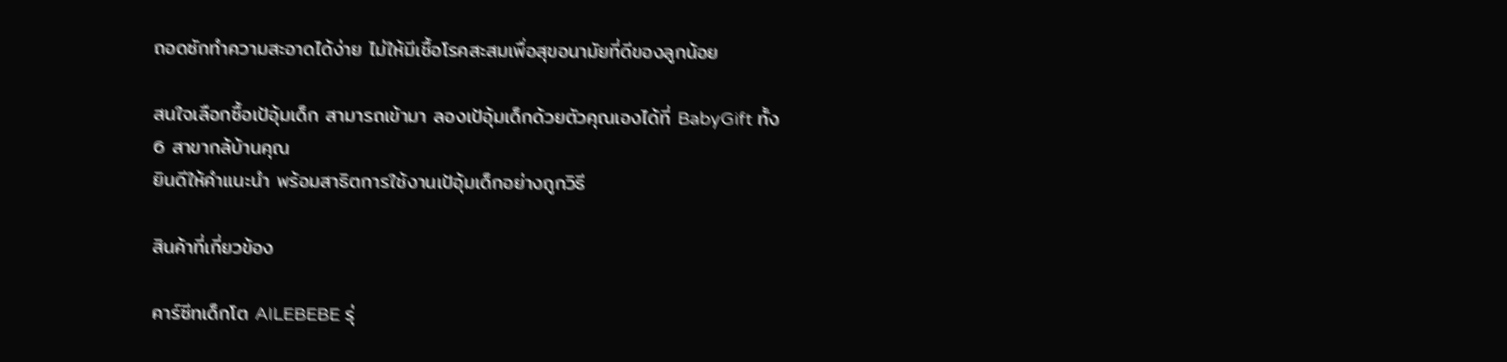ถอดซักทำความสะอาดได้ง่าย ไม่ให้มีเชื้อโรคสะสมเพื่อสุขอนามัยที่ดีของลูกน้อย

สนใจเลือกซื้อเป้อุ้มเด็ก สามารถเข้ามา ลองเป้อุ้มเด็กด้วยตัวคุณเองได้ที่ BabyGift ทั้ง 6 สาขากล้บ้านคุณ
ยินดีให้คำแนะนำ พร้อมสาธิตการใช้งานเป้อุ้มเด็กอย่างถูกวิธี

สินค้าที่เกี่ยวข้อง

คาร์ซีทเด็กโต AILEBEBE รุ่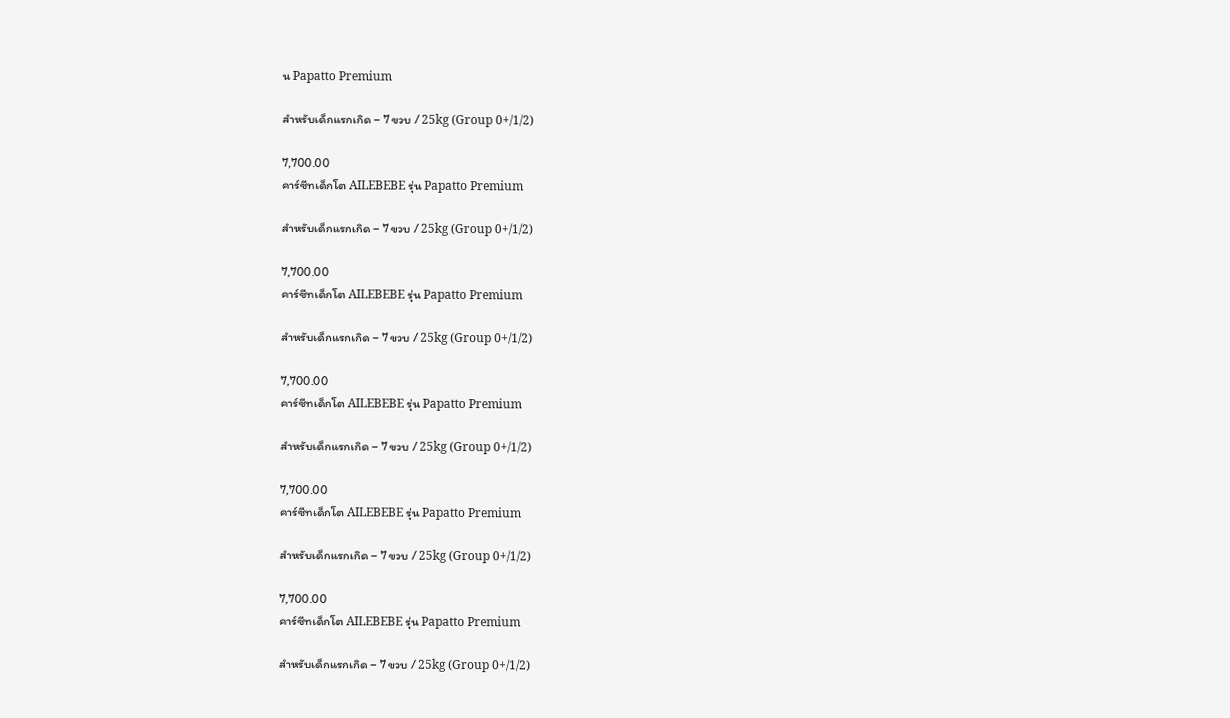น Papatto Premium

สำหรับเด็กแรกเกิด – 7 ขวบ / 25kg (Group 0+/1/2)

7,700.00
คาร์ซีทเด็กโต AILEBEBE รุ่น Papatto Premium

สำหรับเด็กแรกเกิด – 7 ขวบ / 25kg (Group 0+/1/2)

7,700.00
คาร์ซีทเด็กโต AILEBEBE รุ่น Papatto Premium

สำหรับเด็กแรกเกิด – 7 ขวบ / 25kg (Group 0+/1/2)

7,700.00
คาร์ซีทเด็กโต AILEBEBE รุ่น Papatto Premium

สำหรับเด็กแรกเกิด – 7 ขวบ / 25kg (Group 0+/1/2)

7,700.00
คาร์ซีทเด็กโต AILEBEBE รุ่น Papatto Premium

สำหรับเด็กแรกเกิด – 7 ขวบ / 25kg (Group 0+/1/2)

7,700.00
คาร์ซีทเด็กโต AILEBEBE รุ่น Papatto Premium

สำหรับเด็กแรกเกิด – 7 ขวบ / 25kg (Group 0+/1/2)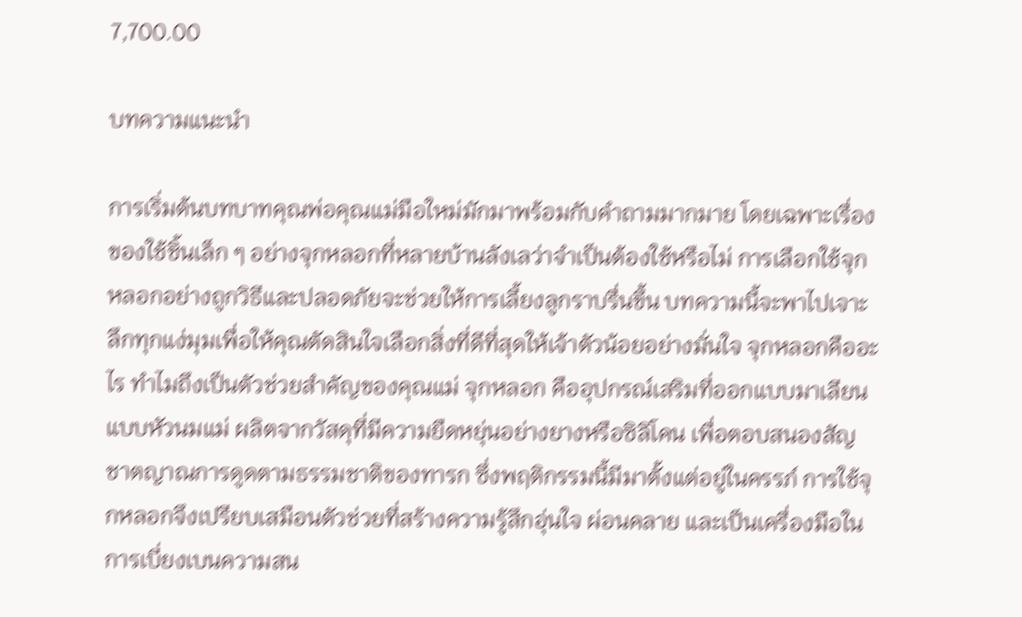7,700.00

บทความแนะนำ

การเริ่มต้นบทบาทคุณพ่อคุณแม่มือใหม่มักมาพร้อมกับคำถามมากมาย โดยเฉพาะเรื่องของใช้ชิ้นเล็ก ๆ อย่างจุกหลอกที่หลายบ้านลังเลว่าจำเป็นต้องใช้หรือไม่ การเลือกใช้จุกหลอกอย่างถูกวิธีและปลอดภัยจะช่วยให้การเลี้ยงลูกราบรื่นขึ้น บทความนี้จะพาไปเจาะลึกทุกแง่มุมเพื่อให้คุณตัดสินใจเลือกสิ่งที่ดีที่สุดให้เจ้าตัวน้อยอย่างมั่นใจ จุกหลอกคืออะไร ทำไมถึงเป็นตัวช่วยสำคัญของคุณแม่ จุกหลอก คืออุปกรณ์เสริมที่ออกแบบมาเลียนแบบหัวนมแม่ ผลิตจากวัสดุที่มีความยืดหยุ่นอย่างยางหรือซิลิโคน เพื่อตอบสนองสัญชาตญาณการดูดตามธรรมชาติของทารก ซึ่งพฤติกรรมนี้มีมาตั้งแต่อยู่ในครรภ์ การใช้จุกหลอกจึงเปรียบเสมือนตัวช่วยที่สร้างความรู้สึกอุ่นใจ ผ่อนคลาย และเป็นเครื่องมือในการเบี่ยงเบนความสน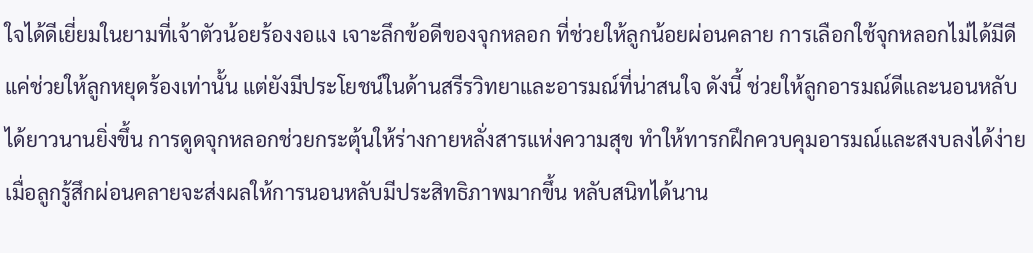ใจได้ดีเยี่ยมในยามที่เจ้าตัวน้อยร้องงอแง เจาะลึกข้อดีของจุกหลอก ที่ช่วยให้ลูกน้อยผ่อนคลาย การเลือกใช้จุกหลอกไม่ได้มีดีแค่ช่วยให้ลูกหยุดร้องเท่านั้น แต่ยังมีประโยชน์ในด้านสรีรวิทยาและอารมณ์ที่น่าสนใจ ดังนี้ ช่วยให้ลูกอารมณ์ดีและนอนหลับได้ยาวนานยิ่งขึ้น การดูดจุกหลอกช่วยกระตุ้นให้ร่างกายหลั่งสารแห่งความสุข ทำให้ทารกฝึกควบคุมอารมณ์และสงบลงได้ง่าย เมื่อลูกรู้สึกผ่อนคลายจะส่งผลให้การนอนหลับมีประสิทธิภาพมากขึ้น หลับสนิทได้นาน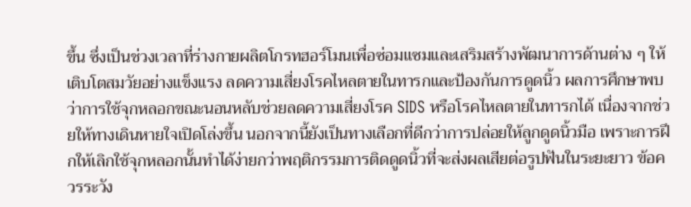ขึ้น ซึ่งเป็นช่วงเวลาที่ร่างกายผลิตโกรทฮอร์โมนเพื่อซ่อมแซมและเสริมสร้างพัฒนาการด้านต่าง ๆ ให้เติบโตสมวัยอย่างแข็งแรง ลดความเสี่ยงโรคไหลตายในทารกและป้องกันการดูดนิ้ว ผลการศึกษาพบว่าการใช้จุกหลอกขณะนอนหลับช่วยลดความเสี่ยงโรค SIDS หรือโรคไหลตายในทารกได้ เนื่องจากช่วยให้ทางเดินหายใจเปิดโล่งขึ้น นอกจากนี้ยังเป็นทางเลือกที่ดีกว่าการปล่อยให้ลูกดูดนิ้วมือ เพราะการฝึกให้เลิกใช้จุกหลอกนั้นทำได้ง่ายกว่าพฤติกรรมการติดดูดนิ้วที่จะส่งผลเสียต่อรูปฟันในระยะยาว ข้อควรระวัง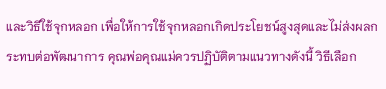และวิธีใช้จุกหลอก เพื่อให้การใช้จุกหลอกเกิดประโยชน์สูงสุดและไม่ส่งผลกระทบต่อพัฒนาการ คุณพ่อคุณแม่ควรปฏิบัติตามแนวทางดังนี้ วิธีเลือก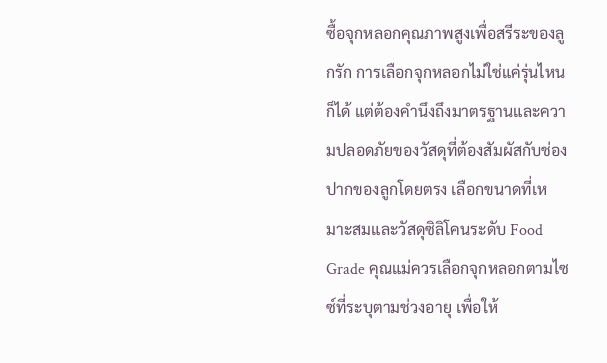ซื้อจุกหลอกคุณภาพสูงเพื่อสรีระของลูกรัก การเลือกจุกหลอกไม่ใช่แค่รุ่นไหนก็ได้ แต่ต้องคำนึงถึงมาตรฐานและความปลอดภัยของวัสดุที่ต้องสัมผัสกับช่องปากของลูกโดยตรง เลือกขนาดที่เหมาะสมและวัสดุซิลิโคนระดับ Food Grade คุณแม่ควรเลือกจุกหลอกตามไซซ์ที่ระบุตามช่วงอายุ เพื่อให้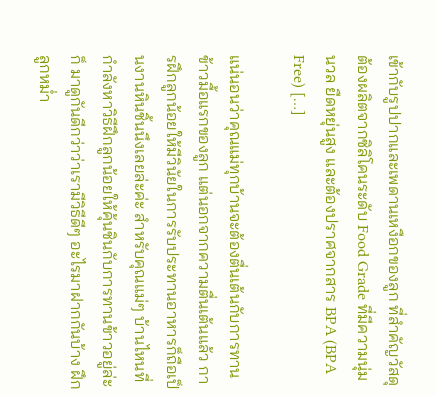เข้ากับรูปปากและเพดานเหงือกของลูก ที่สำคัญวัสดุต้องผลิตจากซิลิโคนระดับ Food Grade ที่มีความนุ่มนวล ยืดหยุ่นสูง และต้องปราศจากสาร BPA (BPA Free) […]

แน่นอนว่าคุณแม่ทุกบ้านจะต้องตื่นเต้นกับการทานข้าวมื้อแรกของลูก แต่นอกจากความตื่นเต้นแล้ว การฝึกลูกน้อยให้มีวินัยในการรับประทานอาหารก็ถือเป็นงานหินชิ้นนึงเลยล่ะค่ะ สำหรับคุณแม่ๆ บ้านไหนที่กำลังหาวิธีฝึกลูกน้อยให้คุ้นชินกับการทานข้าวอยู่ล่ะก็ มาดูกันดีกว่าว่าเรามีวิธีดีๆ อะไรมาฝากกันบ้าง ฝึกลูกหม่ำ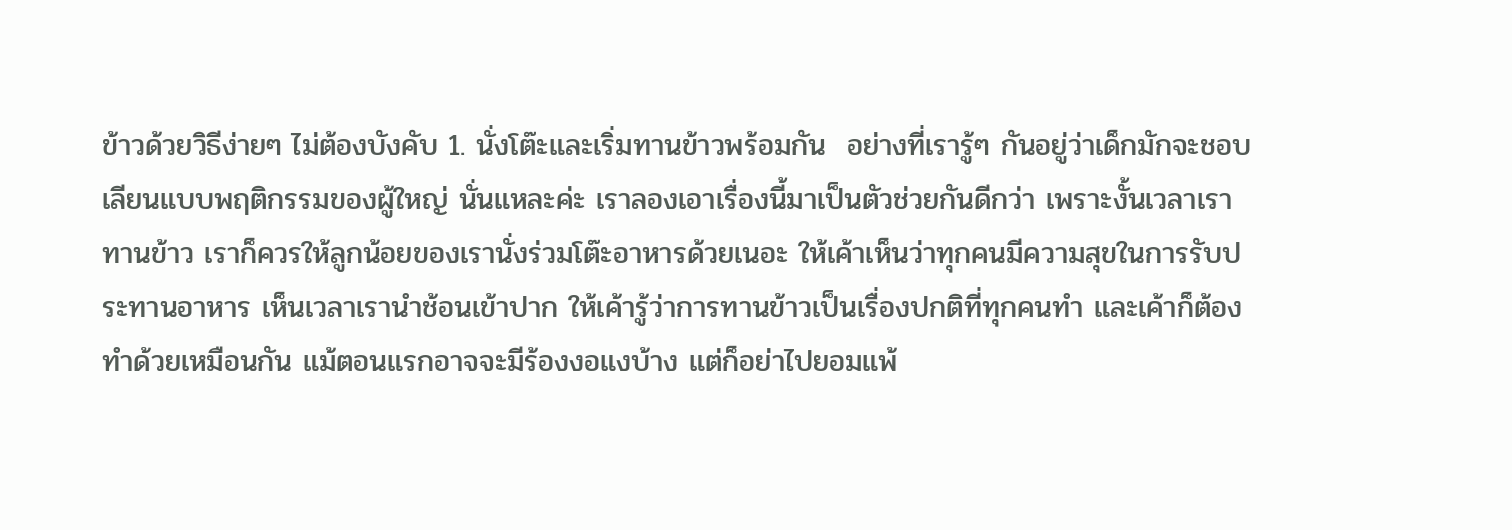ข้าวด้วยวิธีง่ายๆ ไม่ต้องบังคับ 1. นั่งโต๊ะและเริ่มทานข้าวพร้อมกัน  อย่างที่เรารู้ๆ กันอยู่ว่าเด็กมักจะชอบเลียนแบบพฤติกรรมของผู้ใหญ่ นั่นแหละค่ะ เราลองเอาเรื่องนี้มาเป็นตัวช่วยกันดีกว่า เพราะงั้นเวลาเราทานข้าว เราก็ควรให้ลูกน้อยของเรานั่งร่วมโต๊ะอาหารด้วยเนอะ ให้เค้าเห็นว่าทุกคนมีความสุขในการรับประทานอาหาร เห็นเวลาเรานำช้อนเข้าปาก ให้เค้ารู้ว่าการทานข้าวเป็นเรื่องปกติที่ทุกคนทำ และเค้าก็ต้องทำด้วยเหมือนกัน แม้ตอนแรกอาจจะมีร้องงอแงบ้าง แต่ก็อย่าไปยอมแพ้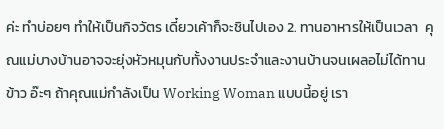ค่ะ ทำบ่อยๆ ทำให้เป็นกิจวัตร เดี๋ยวเค้าก็จะชินไปเอง 2. ทานอาหารให้เป็นเวลา  คุณแม่บางบ้านอาจจะยุ่งหัวหมุนกับทั้งงานประจำและงานบ้านจนเผลอไม่ได้ทานข้าว อ๊ะๆ ถ้าคุณแม่กำลังเป็น Working Woman แบบนี้อยู่ เรา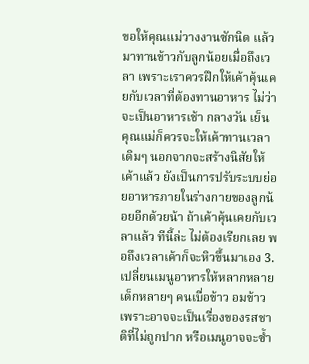ขอให้คุณแม่วางงานซักนิด แล้วมาทานข้าวกับลูกน้อยเมื่อถึงเวลา เพราะเราควรฝึกให้เค้าคุ้นเคยกับเวลาที่ต้องทานอาหาร ไม่ว่าจะเป็นอาหารเช้า กลางวัน เย็น คุณแม่ก็ควรจะให้เค้าทานเวลาเดิมๆ นอกจากจะสร้างนิสัยให้เค้าแล้ว ยังเป็นการปรับระบบย่อยอาหารภายในร่างกายของลูกน้อยอีกด้วยน้า ถ้าเค้าคุ้นเคยกับเวลาแล้ว ทีนี้ล่ะ ไม่ต้องเรียกเลย พอถึงเวลาเค้าก็จะหิวขึ้นมาเอง 3. เปลี่ยนเมนูอาหารให้หลากหลาย  เด็กหลายๆ คนเบื่อข้าว อมข้าว เพราะอาจจะเป็นเรื่องของรสชาติที่ไม่ถูกปาก หรือเมนูอาจจะซ้ำ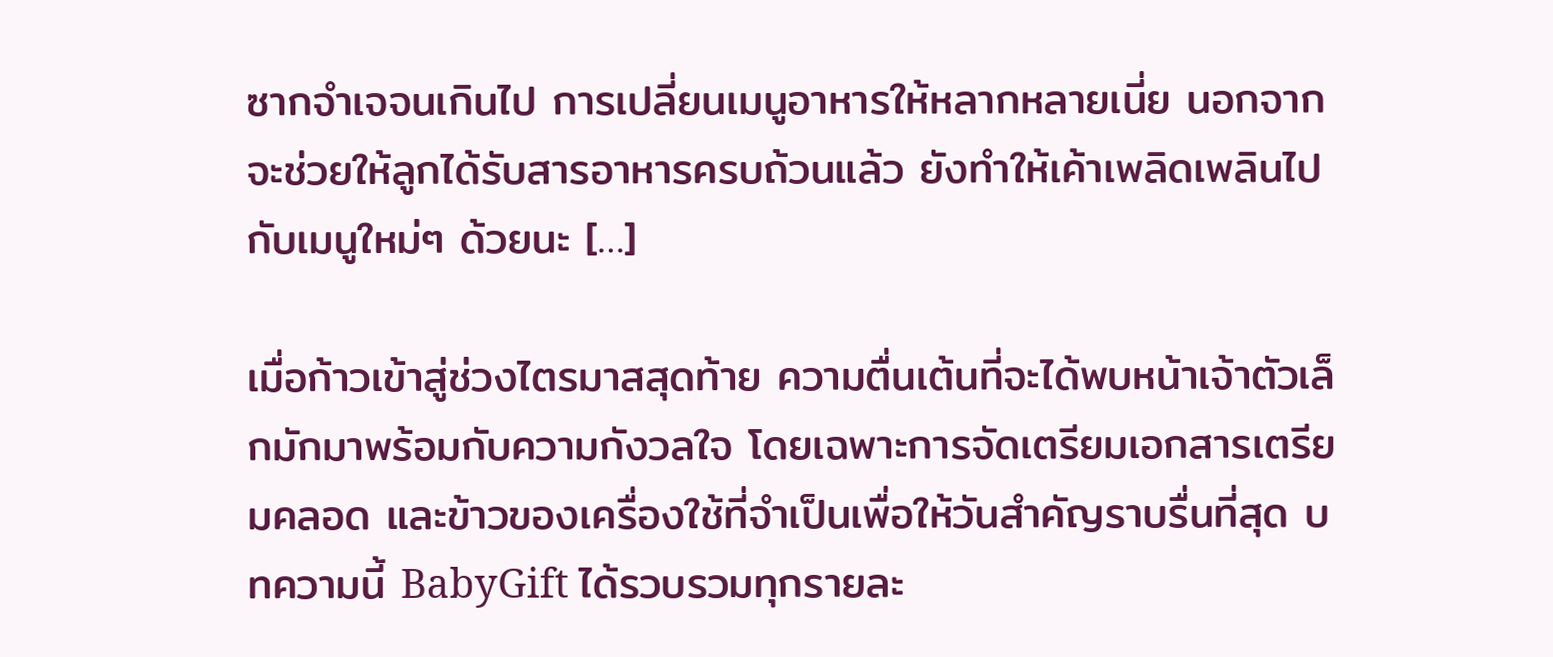ซากจำเจจนเกินไป การเปลี่ยนเมนูอาหารให้หลากหลายเนี่ย นอกจากจะช่วยให้ลูกได้รับสารอาหารครบถ้วนแล้ว ยังทำให้เค้าเพลิดเพลินไปกับเมนูใหม่ๆ ด้วยนะ […]

เมื่อก้าวเข้าสู่ช่วงไตรมาสสุดท้าย ความตื่นเต้นที่จะได้พบหน้าเจ้าตัวเล็กมักมาพร้อมกับความกังวลใจ โดยเฉพาะการจัดเตรียมเอกสารเตรียมคลอด และข้าวของเครื่องใช้ที่จำเป็นเพื่อให้วันสำคัญราบรื่นที่สุด บทความนี้ BabyGift ได้รวบรวมทุกรายละ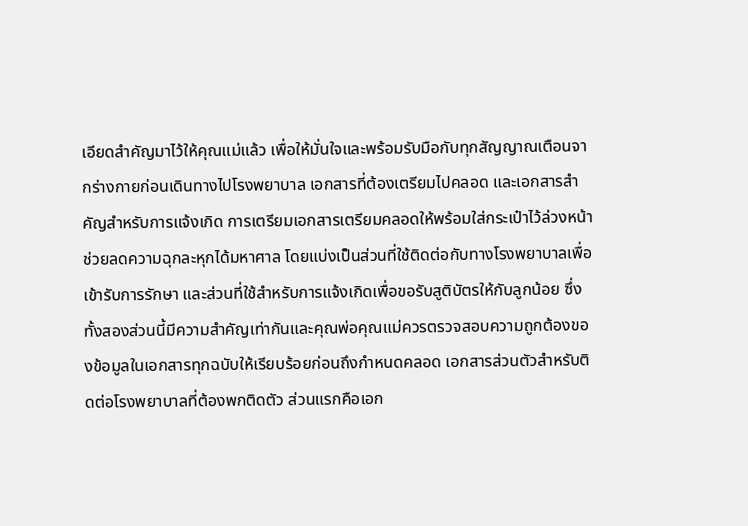เอียดสำคัญมาไว้ให้คุณแม่แล้ว เพื่อให้มั่นใจและพร้อมรับมือกับทุกสัญญาณเตือนจากร่างกายก่อนเดินทางไปโรงพยาบาล เอกสารที่ต้องเตรียมไปคลอด และเอกสารสำคัญสำหรับการแจ้งเกิด การเตรียมเอกสารเตรียมคลอดให้พร้อมใส่กระเป๋าไว้ล่วงหน้าช่วยลดความฉุกละหุกได้มหาศาล โดยแบ่งเป็นส่วนที่ใช้ติดต่อกับทางโรงพยาบาลเพื่อเข้ารับการรักษา และส่วนที่ใช้สำหรับการแจ้งเกิดเพื่อขอรับสูติบัตรให้กับลูกน้อย ซึ่งทั้งสองส่วนนี้มีความสำคัญเท่ากันและคุณพ่อคุณแม่ควรตรวจสอบความถูกต้องของข้อมูลในเอกสารทุกฉบับให้เรียบร้อยก่อนถึงกำหนดคลอด เอกสารส่วนตัวสำหรับติดต่อโรงพยาบาลที่ต้องพกติดตัว ส่วนแรกคือเอก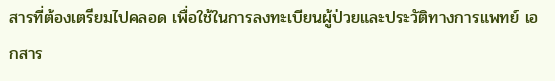สารที่ต้องเตรียมไปคลอด เพื่อใช้ในการลงทะเบียนผู้ป่วยและประวัติทางการแพทย์ เอกสาร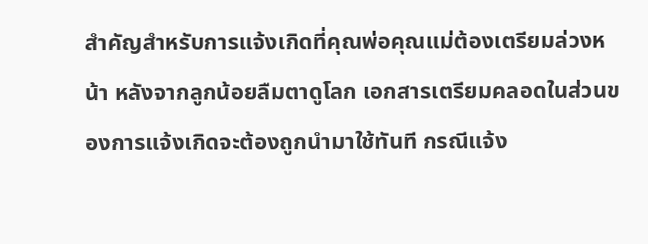สำคัญสำหรับการแจ้งเกิดที่คุณพ่อคุณแม่ต้องเตรียมล่วงหน้า หลังจากลูกน้อยลืมตาดูโลก เอกสารเตรียมคลอดในส่วนของการแจ้งเกิดจะต้องถูกนำมาใช้ทันที กรณีแจ้ง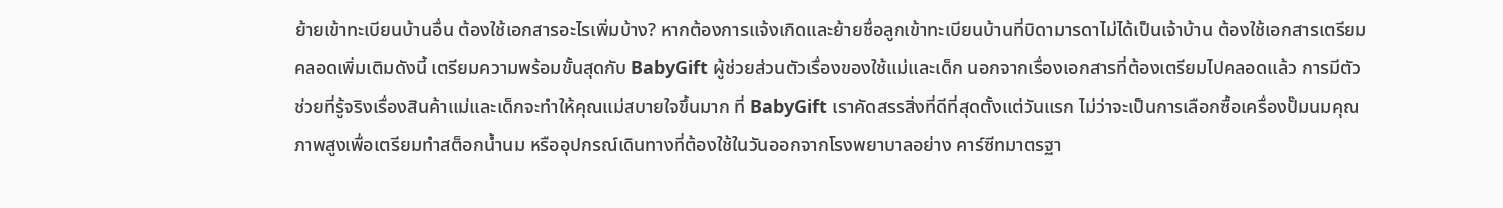ย้ายเข้าทะเบียนบ้านอื่น ต้องใช้เอกสารอะไรเพิ่มบ้าง? หากต้องการแจ้งเกิดและย้ายชื่อลูกเข้าทะเบียนบ้านที่บิดามารดาไม่ได้เป็นเจ้าบ้าน ต้องใช้เอกสารเตรียมคลอดเพิ่มเติมดังนี้ เตรียมความพร้อมขั้นสุดกับ BabyGift ผู้ช่วยส่วนตัวเรื่องของใช้แม่และเด็ก นอกจากเรื่องเอกสารที่ต้องเตรียมไปคลอดแล้ว การมีตัวช่วยที่รู้จริงเรื่องสินค้าแม่และเด็กจะทำให้คุณแม่สบายใจขึ้นมาก ที่ BabyGift เราคัดสรรสิ่งที่ดีที่สุดตั้งแต่วันแรก ไม่ว่าจะเป็นการเลือกซื้อเครื่องปั๊มนมคุณภาพสูงเพื่อเตรียมทำสต็อกน้ำนม หรืออุปกรณ์เดินทางที่ต้องใช้ในวันออกจากโรงพยาบาลอย่าง คาร์ซีทมาตรฐา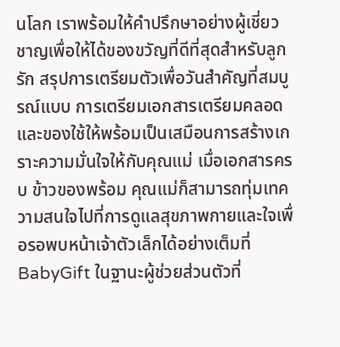นโลก เราพร้อมให้คำปรึกษาอย่างผู้เชี่ยวชาญเพื่อให้ได้ของขวัญที่ดีที่สุดสำหรับลูกรัก สรุปการเตรียมตัวเพื่อวันสำคัญที่สมบูรณ์แบบ การเตรียมเอกสารเตรียมคลอด และของใช้ให้พร้อมเป็นเสมือนการสร้างเกราะความมั่นใจให้กับคุณแม่ เมื่อเอกสารครบ ข้าวของพร้อม คุณแม่ก็สามารถทุ่มเทความสนใจไปที่การดูแลสุขภาพกายและใจเพื่อรอพบหน้าเจ้าตัวเล็กได้อย่างเต็มที่ BabyGift ในฐานะผู้ช่วยส่วนตัวที่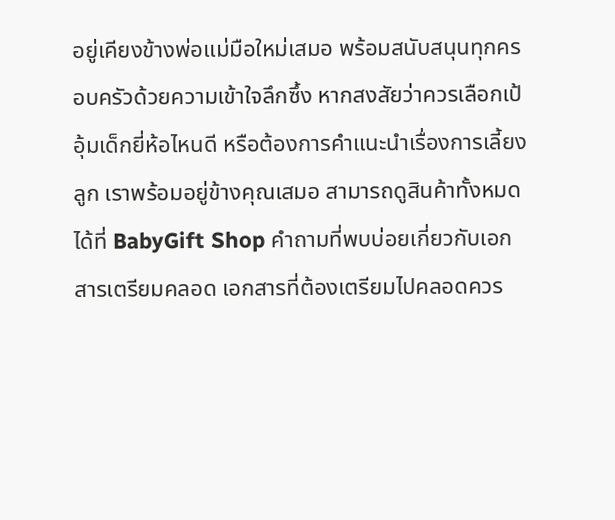อยู่เคียงข้างพ่อแม่มือใหม่เสมอ พร้อมสนับสนุนทุกครอบครัวด้วยความเข้าใจลึกซึ้ง หากสงสัยว่าควรเลือกเป้อุ้มเด็กยี่ห้อไหนดี หรือต้องการคำแนะนำเรื่องการเลี้ยงลูก เราพร้อมอยู่ข้างคุณเสมอ สามารถดูสินค้าทั้งหมดได้ที่ BabyGift Shop คำถามที่พบบ่อยเกี่ยวกับเอกสารเตรียมคลอด เอกสารที่ต้องเตรียมไปคลอดควร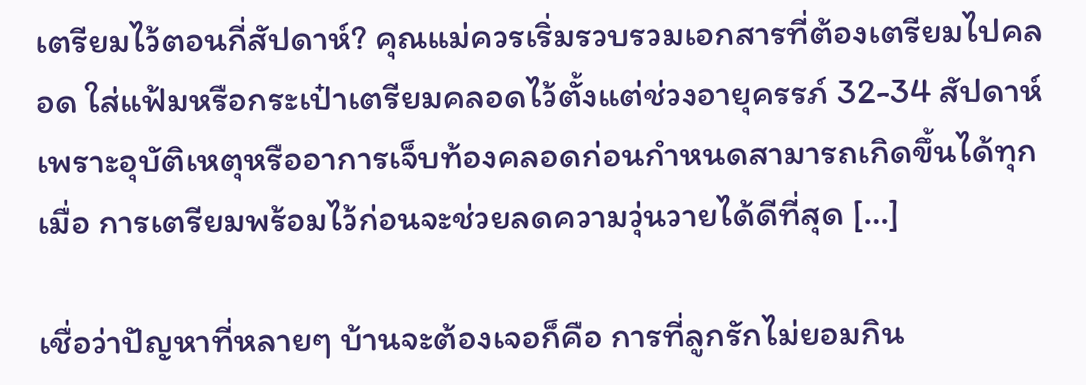เตรียมไว้ตอนกี่สัปดาห์? คุณแม่ควรเริ่มรวบรวมเอกสารที่ต้องเตรียมไปคลอด ใส่แฟ้มหรือกระเป๋าเตรียมคลอดไว้ตั้งแต่ช่วงอายุครรภ์ 32-34 สัปดาห์ เพราะอุบัติเหตุหรืออาการเจ็บท้องคลอดก่อนกำหนดสามารถเกิดขึ้นได้ทุกเมื่อ การเตรียมพร้อมไว้ก่อนจะช่วยลดความวุ่นวายได้ดีที่สุด […]

เชื่อว่าปัญหาที่หลายๆ บ้านจะต้องเจอก็คือ การที่ลูกรักไม่ยอมกิน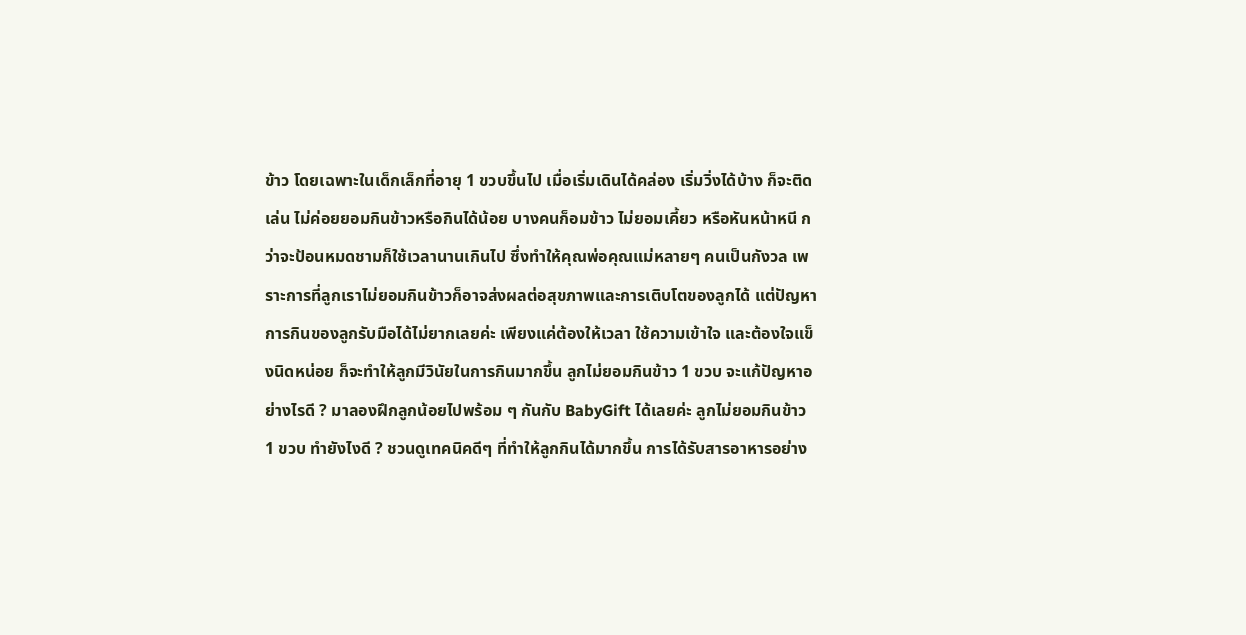ข้าว โดยเฉพาะในเด็กเล็กที่อายุ 1 ขวบขึ้นไป เมื่อเริ่มเดินได้คล่อง เริ่มวิ่งได้บ้าง ก็จะติดเล่น ไม่ค่อยยอมกินข้าวหรือกินได้น้อย บางคนก็อมข้าว ไม่ยอมเคี้ยว หรือหันหน้าหนี กว่าจะป้อนหมดชามก็ใช้เวลานานเกินไป ซึ่งทำให้คุณพ่อคุณแม่หลายๆ คนเป็นกังวล เพราะการที่ลูกเราไม่ยอมกินข้าวก็อาจส่งผลต่อสุขภาพและการเติบโตของลูกได้ แต่ปัญหาการกินของลูกรับมือได้ไม่ยากเลยค่ะ เพียงแค่ต้องให้เวลา ใช้ความเข้าใจ และต้องใจแข็งนิดหน่อย ก็จะทำให้ลูกมีวินัยในการกินมากขึ้น ลูกไม่ยอมกินข้าว 1 ขวบ จะแก้ปัญหาอย่างไรดี ? มาลองฝึกลูกน้อยไปพร้อม ๆ กันกับ BabyGift ได้เลยค่ะ ลูกไม่ยอมกินข้าว 1 ขวบ ทำยังไงดี ? ชวนดูเทคนิคดีๆ ที่ทำให้ลูกกินได้มากขึ้น การได้รับสารอาหารอย่าง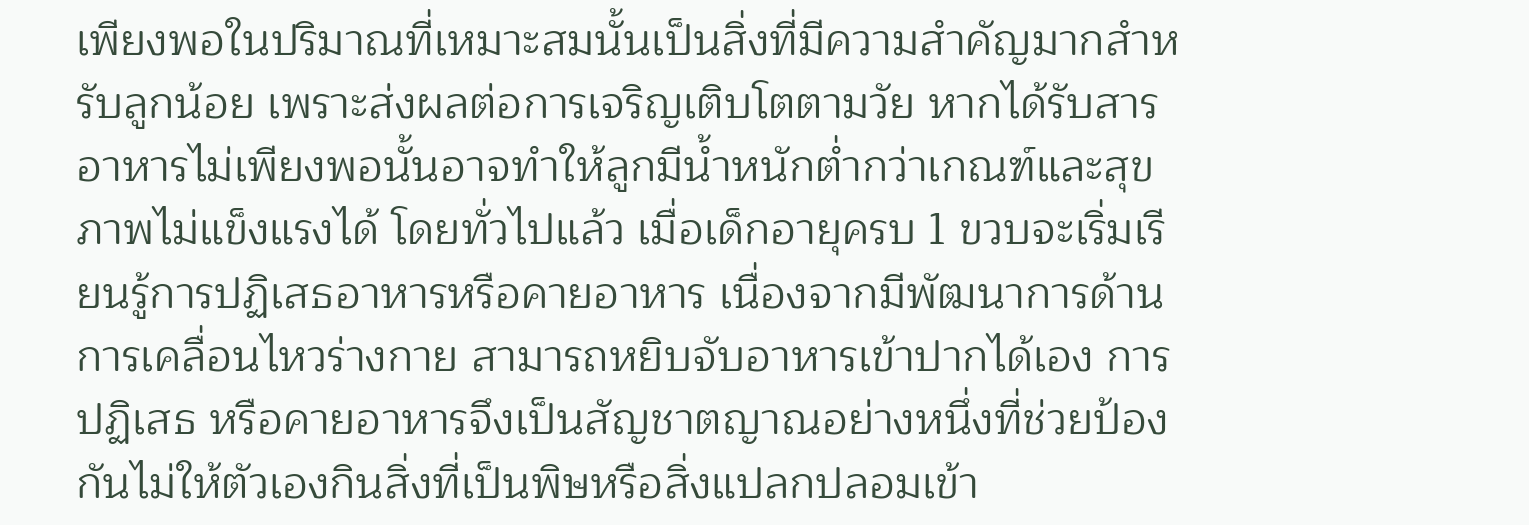เพียงพอในปริมาณที่เหมาะสมนั้นเป็นสิ่งที่มีความสำคัญมากสำหรับลูกน้อย เพราะส่งผลต่อการเจริญเติบโตตามวัย หากได้รับสารอาหารไม่เพียงพอนั้นอาจทำให้ลูกมีน้ำหนักต่ำกว่าเกณฑ์และสุขภาพไม่แข็งแรงได้ โดยทั่วไปแล้ว เมื่อเด็กอายุครบ 1 ขวบจะเริ่มเรียนรู้การปฏิเสธอาหารหรือคายอาหาร เนื่องจากมีพัฒนาการด้านการเคลื่อนไหวร่างกาย สามารถหยิบจับอาหารเข้าปากได้เอง การปฏิเสธ หรือคายอาหารจึงเป็นสัญชาตญาณอย่างหนึ่งที่ช่วยป้องกันไม่ให้ตัวเองกินสิ่งที่เป็นพิษหรือสิ่งแปลกปลอมเข้า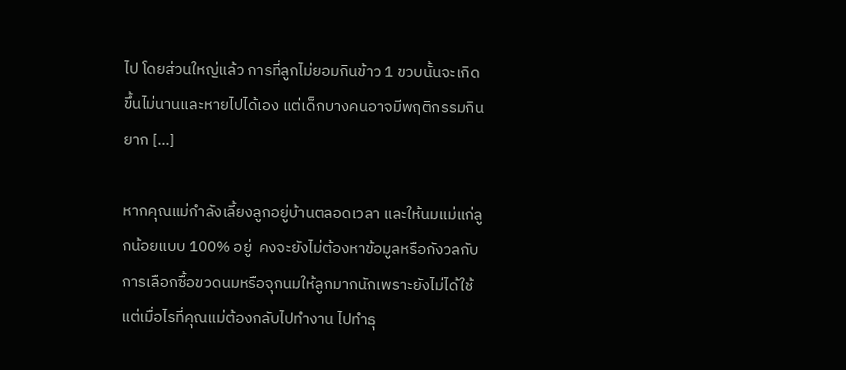ไป โดยส่วนใหญ่แล้ว การที่ลูกไม่ยอมกินข้าว 1 ขวบนั้นจะเกิดขึ้นไม่นานและหายไปได้เอง แต่เด็กบางคนอาจมีพฤติกรรมกินยาก […]

หากคุณแม่กำลังเลี้ยงลูกอยู่บ้านตลอดเวลา และให้นมแม่แก่ลูกน้อยแบบ 100% อยู่  คงจะยังไม่ต้องหาข้อมูลหรือกังวลกับการเลือกซื้อขวดนมหรือจุกนมให้ลูกมากนักเพราะยังไม่ได้ใช้ แต่เมื่อไรที่คุณแม่ต้องกลับไปทำงาน ไปทำธุ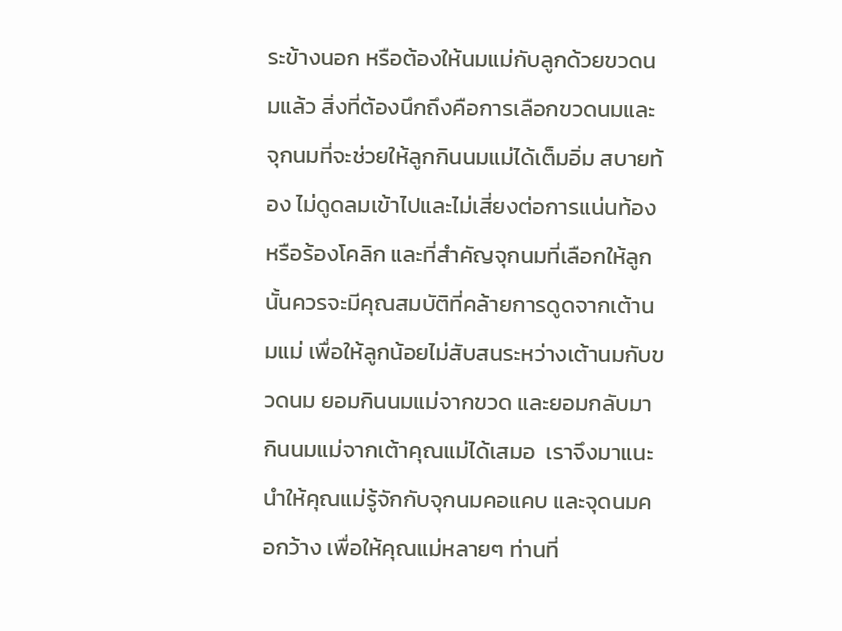ระข้างนอก หรือต้องให้นมแม่กับลูกด้วยขวดนมแล้ว สิ่งที่ต้องนึกถึงคือการเลือกขวดนมและจุกนมที่จะช่วยให้ลูกกินนมแม่ได้เต็มอิ่ม สบายท้อง ไม่ดูดลมเข้าไปและไม่เสี่ยงต่อการแน่นท้อง หรือร้องโคลิก และที่สำคัญจุกนมที่เลือกให้ลูกนั้นควรจะมีคุณสมบัติที่คล้ายการดูดจากเต้านมแม่ เพื่อให้ลูกน้อยไม่สับสนระหว่างเต้านมกับขวดนม ยอมกินนมแม่จากขวด และยอมกลับมากินนมแม่จากเต้าคุณแม่ได้เสมอ  เราจึงมาแนะนำให้คุณแม่รู้จักกับจุกนมคอแคบ และจุดนมคอกว้าง เพื่อให้คุณแม่หลายๆ ท่านที่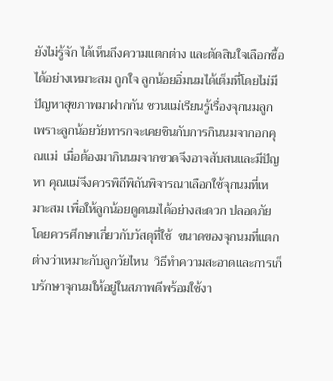ยังไม่รู้จัก ได้เห็นถึงความแตกต่าง และตัดสินใจเลือกซื้อได้อย่างเหมาะสม ถูกใจ ลูกน้อยอิ่มนมได้เต็มที่โดยไม่มีปัญหาสุขภาพมาฝากกัน ชวนแม่เรียนรู้เรื่องจุกนมลูก เพราะลูกน้อยวัยทารกจะเคยชินกับการกินนมจากอกคุณแม่  เมื่อต้องมากินนมจากขวดจึงอาจสับสนและมีปัญหา คุณแม่จึงควรพิถีพิถันพิจารณาเลือกใช้จุกนมที่เหมาะสม เพื่อให้ลูกน้อยดูดนมได้อย่างสะดวก ปลอดภัย โดยควรศึกษาเกี่ยวกับวัสดุที่ใช้  ขนาดของจุกนมที่แตกต่างว่าเหมาะกับลูกวัยไหน  วิธีทำความสะอาดและการเก็บรักษาจุกนมให้อยู่ในสภาพดีพร้อมใช้งา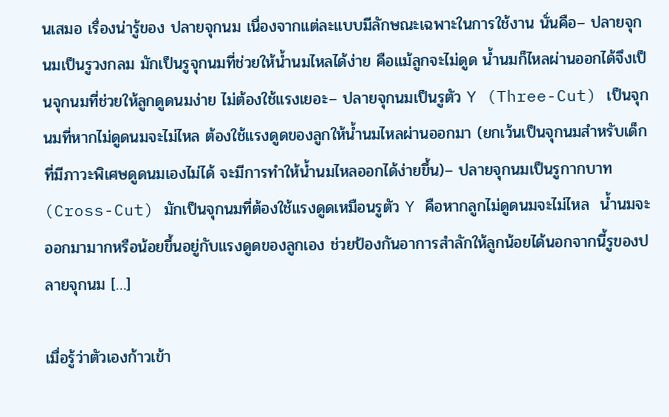นเสมอ เรื่องน่ารู้ของ ปลายจุกนม เนื่องจากแต่ละแบบมีลักษณะเฉพาะในการใช้งาน นั่นคือ– ปลายจุกนมเป็นรูวงกลม มักเป็นรูจุกนมที่ช่วยให้น้ำนมไหลได้ง่าย คือแม้ลูกจะไม่ดูด น้ำนมก็ไหลผ่านออกได้จึงเป็นจุกนมที่ช่วยให้ลูกดูดนมง่าย ไม่ต้องใช้แรงเยอะ– ปลายจุกนมเป็นรูตัว Y (Three-Cut) เป็นจุกนมที่หากไม่ดูดนมจะไม่ไหล ต้องใช้แรงดูดของลูกให้น้ำนมไหลผ่านออกมา (ยกเว้นเป็นจุกนมสำหรับเด็กที่มีภาวะพิเศษดูดนมเองไม่ได้ จะมีการทำให้น้ำนมไหลออกได้ง่ายขึ้น)– ปลายจุกนมเป็นรูกากบาท (Cross-Cut) มักเป็นจุกนมที่ต้องใช้แรงดูดเหมือนรูตัว Y คือหากลูกไม่ดูดนมจะไม่ไหล  น้ำนมจะออกมามากหรือน้อยขึ้นอยู่กับแรงดูดของลูกเอง ช่วยป้องกันอาการสำลักให้ลูกน้อยได้นอกจากนี้รูของปลายจุกนม […]

เมื่อรู้ว่าตัวเองก้าวเข้า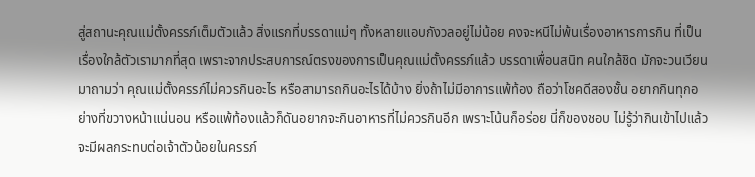สู่สถานะคุณแม่ตั้งครรภ์เต็มตัวแล้ว สิ่งแรกที่บรรดาแม่ๆ ทั้งหลายแอบกังวลอยู่ไม่น้อย คงจะหนีไม่พ้นเรื่องอาหารการกิน ที่เป็นเรื่องใกล้ตัวเรามากที่สุด เพราะจากประสบการณ์ตรงของการเป็นคุณแม่ตั้งครรภ์แล้ว บรรดาเพื่อนสนิท คนใกล้ชิด มักจะวนเวียนมาถามว่า คุณแม่ตั้งครรภ์ไม่ควรกินอะไร หรือสามารถกินอะไรได้บ้าง ยิ่งถ้าไม่มีอาการแพ้ท้อง ถือว่าโชคดีสองชั้น อยากกินทุกอย่างที่ขวางหน้าแน่นอน หรือแพ้ท้องแล้วก็ดันอยากจะกินอาหารที่ไม่ควรกินอีก เพราะโน้นก็อร่อย นี่ก็ของชอบ ไม่รู้ว่ากินเข้าไปแล้วจะมีผลกระทบต่อเจ้าตัวน้อยในครรภ์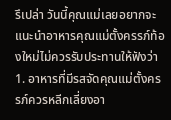รึเปล่า วันนี้คุณแม่เลยอยากจะแนะนำอาหารคุณแม่ตั้งครรภ์ท้องใหม่ไม่ควรรับประทานให้ฟังว่า 1. อาหารที่มีรสจัดคุณแม่ตั้งครรภ์ควรหลีกเลี่ยงอา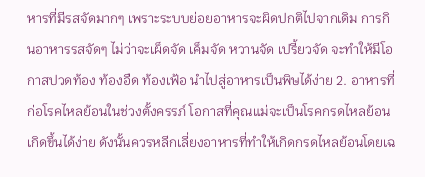หารที่มีรสจัดมากๆ เพราะระบบย่อยอาหารจะผิดปกติไปจากเดิม การกินอาหารรสจัดๆ ไม่ว่าจะเผ็ดจัด เค็มจัด หวานจัด เปรี้ยวจัด จะทำให้มีโอกาสปวดท้อง ท้องอืด ท้องเฟ้อ นำไปสู่อาหารเป็นพิษได้ง่าย 2. อาหารที่ก่อโรคไหลย้อนในช่วงตั้งครรภ์ โอกาสที่คุณแม่จะเป็นโรคกรดไหลย้อนเกิดขึ้นได้ง่าย ดังนั้นควรหลีกเลี่ยงอาหารที่ทำให้เกิดกรดไหลย้อนโดยเฉ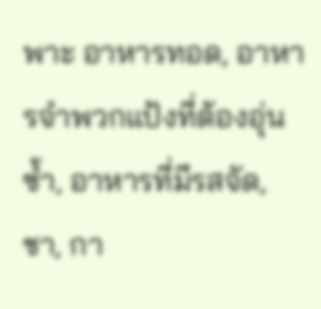พาะ อาหารทอด, อาหารจำพวกแป้งที่ต้องอุ่นซ้ำ, อาหารที่มีรสจัด, ชา, กา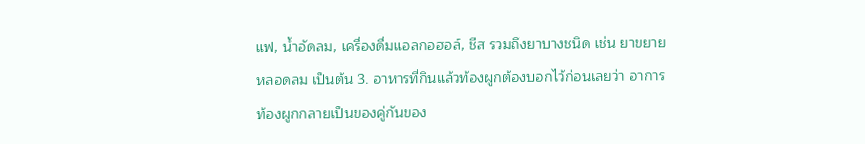แฟ, น้ำอัดลม, เครื่องดื่มแอลกอฮอล์, ชีส รวมถึงยาบางชนิด เช่น ยาขยายหลอดลม เป็นต้น 3. อาหารที่กินแล้วท้องผูกต้องบอกไว้ก่อนเลยว่า อาการท้องผูกกลายเป็นของคู่กันของ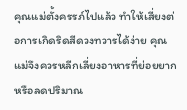คุณแม่ตั้งครรภ์ไปแล้ว ทำให้เสี่ยงต่อการเกิดริดสีดวงทวารได้ง่าย คุณแม่จึงควรหลีกเลี่ยงอาหารที่ย่อยยาก หรือลดปริมาณ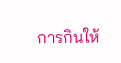การกินให้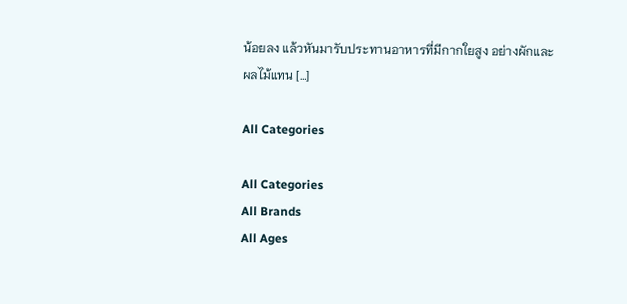น้อยลง แล้วหันมารับประทานอาหารที่มีกากใยสูง อย่างผักและผลไม้แทน […]

All Categories

All Categories
All Brands
All Ages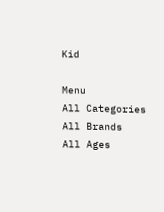Kid

Menu
All Categories
All Brands
All Ages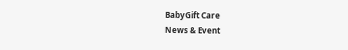BabyGift Care
News & Event